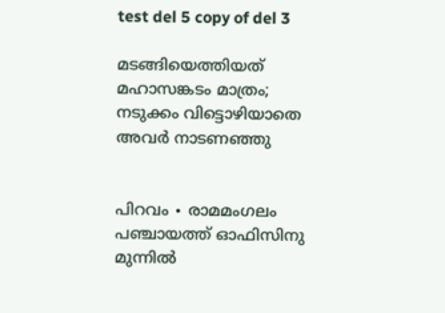test del 5 copy of del 3

മടങ്ങിയെത്തിയത് മഹാസങ്കടം മാത്രം; നടുക്കം വിട്ടൊഴിയാതെ അവർ നാടണഞ്ഞു


പിറവം ∙ രാമമംഗലം പഞ്ചായത്ത് ഓഫിസിനു മുന്നിൽ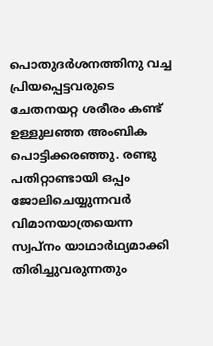പൊതുദർശനത്തിനു വച്ച പ്രിയപ്പെട്ടവരുടെ ചേതനയറ്റ ശരീരം കണ്ട് ഉള്ളുലഞ്ഞ അംബിക പൊട്ടിക്കരഞ്ഞു. രണ്ടു പതിറ്റാണ്ടായി ഒപ്പം ജോലിചെയ്യുന്നവർ വിമാനയാത്രയെന്ന സ്വപ്‍നം യാഥാർഥ്യമാക്കി തിരിച്ചുവരുന്നതും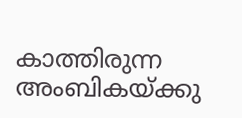കാത്തിരുന്ന അംബികയ്ക്കു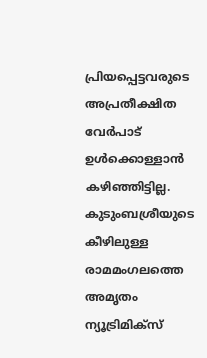പ്രിയപ്പെട്ടവരുടെ അപ്രതീക്ഷിത വേർപാട് ഉൾക്കൊള്ളാൻ കഴിഞ്ഞിട്ടില്ല. കുടുംബശ്രീയുടെ കീഴിലുള്ള രാമമംഗലത്തെ അമൃതം ന്യൂട്രിമിക്സ്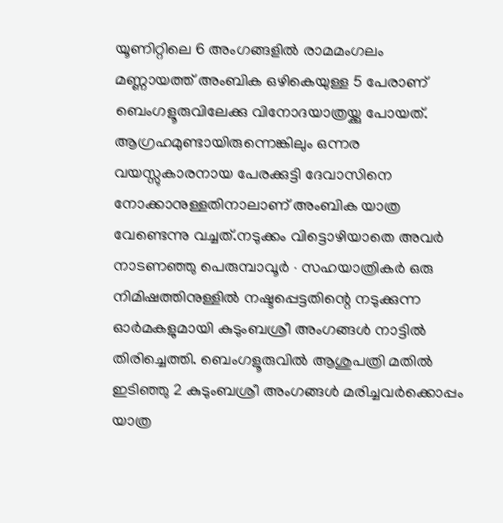യൂണിറ്റിലെ 6 അംഗങ്ങളിൽ രാമമംഗലം മണ്ണായത്ത് അംബിക ഒഴികെയുള്ള 5 പേരാണ് ബെംഗളൂരുവിലേക്കു വിനോദയാത്രയ്ക്കു പോയത്. ആഗ്രഹമുണ്ടായിരുന്നെങ്കിലും ഒന്നര വയസ്സുകാരനായ പേരക്കുട്ടി ദേവാസിനെ നോക്കാനുള്ളതിനാലാണ് അംബിക യാത്ര വേണ്ടെന്നു വച്ചത്.നടുക്കം വിട്ടൊഴിയാതെ അവർ നാടണഞ്ഞു പെരുമ്പാവൂർ ∙ സഹയാത്രികർ ഒരു നിമിഷത്തിനുള്ളിൽ നഷ്ടപ്പെട്ടതിന്റെ നടുക്കുന്ന ഓർമകളുമായി കുടുംബശ്രീ അംഗങ്ങൾ നാട്ടിൽ തിരിച്ചെത്തി. ബെംഗളൂരുവിൽ ആശുപത്രി മതിൽ ഇടിഞ്ഞു 2 കുടുംബശ്രീ അംഗങ്ങൾ മരിച്ചവർക്കൊപ്പം യാത്ര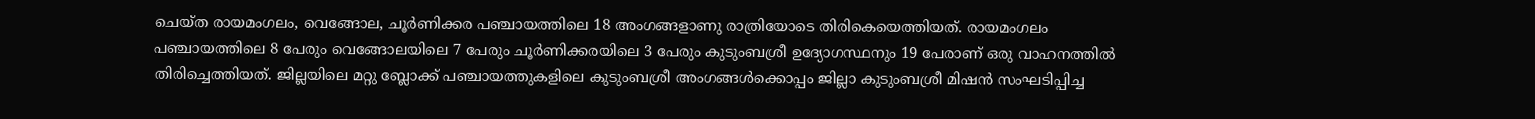ചെയ്ത രായമംഗലം, വെങ്ങോല, ചൂർണിക്കര പഞ്ചായത്തിലെ 18 അംഗങ്ങളാണു രാത്രിയോടെ തിരികെയെത്തിയത്. രായമംഗലം പഞ്ചായത്തിലെ 8 പേരും വെങ്ങോലയിലെ 7 പേരും ചൂർണിക്കരയിലെ 3 പേരും കുടുംബശ്രീ ഉദ്യോഗസ്ഥനും 19 പേരാണ് ഒരു വാഹനത്തിൽ തിരിച്ചെത്തിയത്. ജില്ലയിലെ മറ്റു ബ്ലോക്ക് പ‍ഞ്ചായത്തുകളിലെ കുടുംബശ്രീ അംഗങ്ങൾക്കൊപ്പം ജില്ലാ കുടുംബശ്രീ മിഷൻ സംഘടിപ്പിച്ച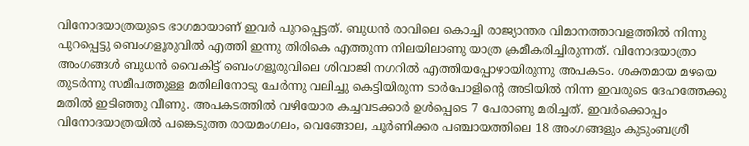വിനോദയാത്രയുടെ ഭാഗമായാണ് ഇവർ പുറപ്പെട്ടത്. ബുധൻ രാവിലെ കൊച്ചി രാജ്യാന്തര വിമാനത്താവളത്തിൽ നിന്നു പുറപ്പെട്ടു ബെംഗളൂരുവിൽ എത്തി ഇന്നു തിരികെ എത്തുന്ന നിലയിലാണു യാത്ര ക്രമീകരിച്ചിരുന്നത്. വിനോദയാത്രാ അംഗങ്ങൾ ബുധൻ വൈകിട്ട് ബെംഗളൂരുവിലെ ശിവാജി നഗറിൽ എത്തിയപ്പോഴായിരുന്നു അപകടം. ശക്തമായ മഴയെ തുടർന്നു സമീപത്തുള്ള മതിലിനോടു ചേർന്നു വലിച്ചു കെട്ടിയിരുന്ന ടാർപോളിന്റെ അടിയിൽ നിന്ന ഇവരുടെ ദേഹത്തേക്കു മതിൽ‌ ഇടിഞ്ഞു വീണു. അപകടത്തിൽ വഴിയോര കച്ചവടക്കാർ ഉൾപ്പെടെ 7 പേരാണു മരിച്ചത്. ഇവർക്കൊപ്പം വിനോദയാത്രയിൽ പങ്കെടുത്ത രായമംഗലം, വെങ്ങോല, ചൂർണിക്കര പഞ്ചായത്തിലെ 18 അംഗങ്ങളും കുടുംബശ്രീ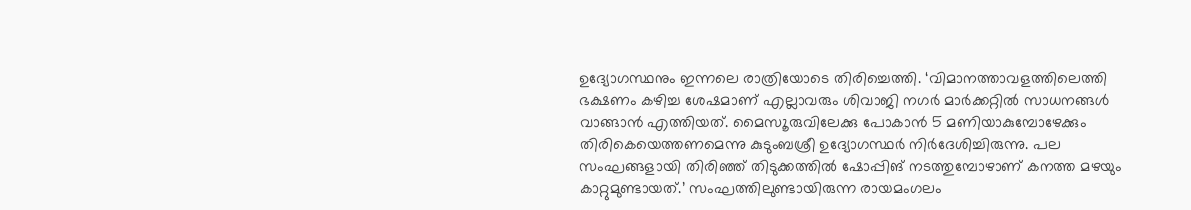ഉദ്യോഗസ്ഥനും ഇന്നലെ രാത്രിയോടെ തിരിച്ചെത്തി. ‘വിമാനത്താവളത്തിലെത്തി ഭക്ഷണം കഴിച്ച ശേഷമാണ് എല്ലാവരും ശിവാജി നഗർ മാർക്കറ്റിൽ സാധനങ്ങൾ വാങ്ങാൻ എത്തിയത്. മൈസ‌ൂരുവിലേക്കു പോകാൻ 5 മണിയാകുമ്പോഴേക്കും തിരികെയെത്തണമെന്നു കുടുംബശ്രീ ഉദ്യോഗസ്ഥർ നിർദേശിച്ചിരുന്നു. പല സംഘങ്ങളായി തിരിഞ്ഞ് തിടുക്കത്തിൽ ഷോപ്പിങ് നടത്തുമ്പോഴാണ് കനത്ത മഴയും കാറ്റുമുണ്ടായത്.’ സംഘത്തിലുണ്ടായിരുന്ന രായമംഗലം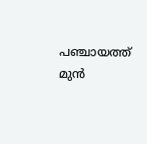പഞ്ചായത്ത് മുൻ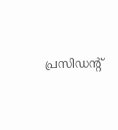പ്രസിഡന്റ്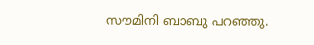സൗമിനി ബാബു പറഞ്ഞു.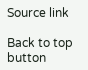Source link

Back to top button